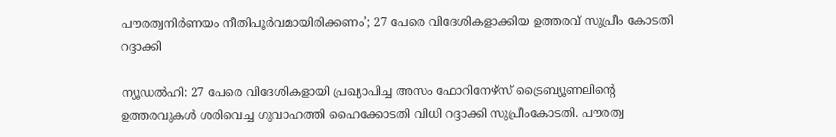പൗരത്വനിർണയം നീതിപൂർവമായിരിക്കണം’; 27 പേരെ വിദേശികളാക്കിയ ഉത്തരവ് സുപ്രീം കോടതി റദ്ദാക്കി

ന്യൂഡൽഹി: 27 പേരെ വിദേശികളായി പ്രഖ്യാപിച്ച അസം ഫോറിനേഴ്‌സ് ട്രൈബ്യൂണലിന്റെ ഉത്തരവുകൾ ശരിവെച്ച ഗുവാഹത്തി ഹൈക്കോടതി വിധി റദ്ദാക്കി സുപ്രീംകോടതി. പൗരത്വ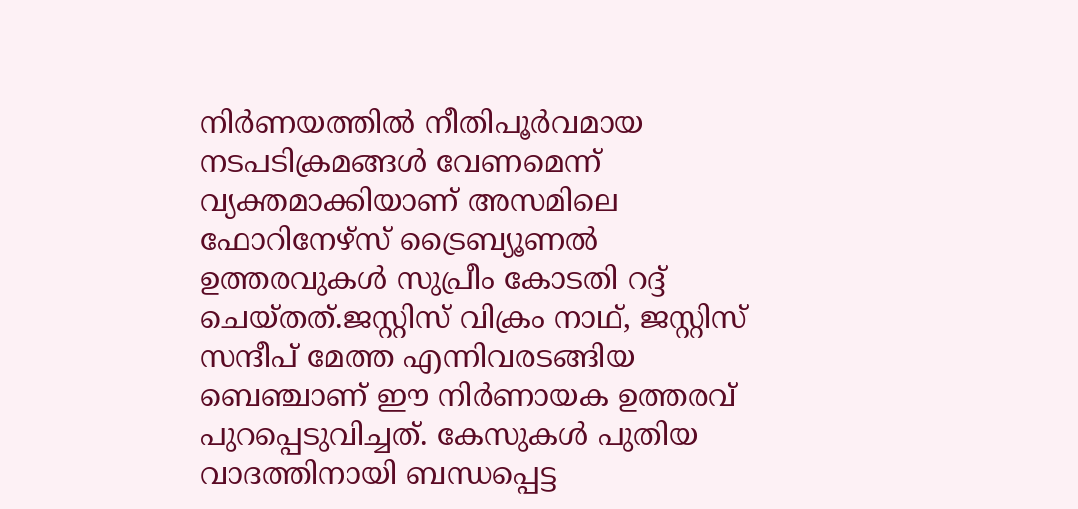നിർണയത്തിൽ നീതിപൂർവമായ നടപടിക്രമങ്ങൾ വേണമെന്ന് വ്യക്തമാക്കിയാണ് അസമിലെ ഫോറിനേഴ്‌സ് ട്രൈബ്യൂണൽ ഉത്തരവുകൾ സുപ്രീം കോടതി റദ്ദ് ചെയ്തത്.ജസ്റ്റിസ് വിക്രം നാഥ്, ജസ്റ്റിസ് സന്ദീപ് മേത്ത എന്നിവരടങ്ങിയ ബെഞ്ചാണ് ഈ നിർണായക ഉത്തരവ് പുറപ്പെടുവിച്ചത്. കേസുകൾ പുതിയ വാദത്തിനായി ബന്ധപ്പെട്ട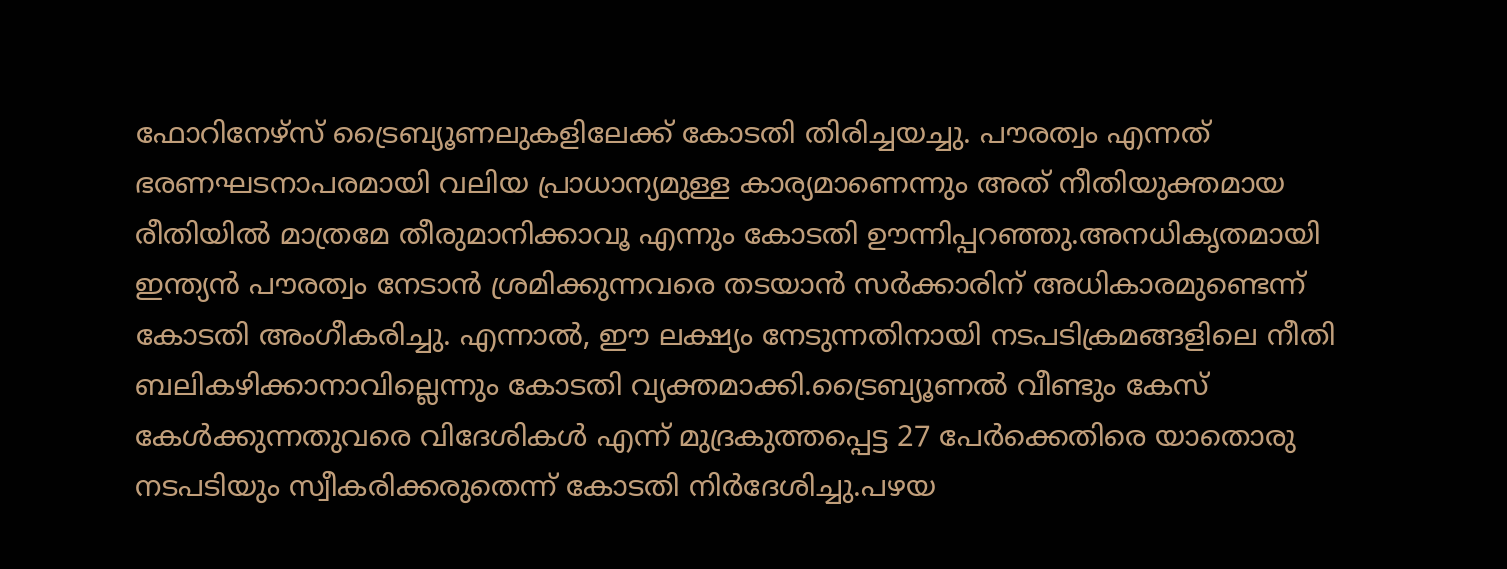ഫോറിനേഴ്‌സ് ട്രൈബ്യൂണലുകളിലേക്ക് കോടതി തിരിച്ചയച്ചു. പൗരത്വം എന്നത് ഭരണഘടനാപരമായി വലിയ പ്രാധാന്യമുള്ള കാര്യമാണെന്നും അത് നീതിയുക്തമായ രീതിയിൽ മാത്രമേ തീരുമാനിക്കാവൂ എന്നും കോടതി ഊന്നിപ്പറഞ്ഞു.അനധികൃതമായി ഇന്ത്യൻ പൗരത്വം നേടാൻ ശ്രമിക്കുന്നവരെ തടയാൻ സർക്കാരിന് അധികാരമുണ്ടെന്ന് കോടതി അംഗീകരിച്ചു. എന്നാൽ, ഈ ലക്ഷ്യം നേടുന്നതിനായി നടപടിക്രമങ്ങളിലെ നീതി ബലികഴിക്കാനാവില്ലെന്നും കോടതി വ്യക്തമാക്കി.ട്രൈബ്യൂണൽ വീണ്ടും കേസ് കേൾക്കുന്നതുവരെ വിദേശികൾ എന്ന് മുദ്രകുത്തപ്പെട്ട 27 പേർക്കെതിരെ യാതൊരു നടപടിയും സ്വീകരിക്കരുതെന്ന് കോടതി നിർദേശിച്ചു.പഴയ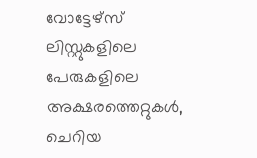വോട്ടേഴ്സ് ലിസ്റ്റുകളിലെ പേരുകളിലെ അക്ഷരത്തെറ്റുകൾ, ചെറിയ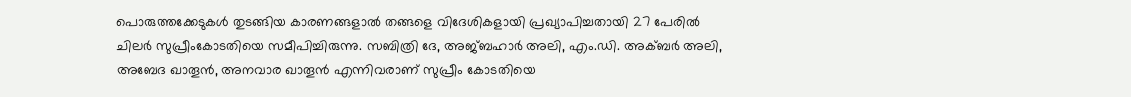പൊരുത്തക്കേടുകൾ തുടങ്ങിയ കാരണങ്ങളാൽ തങ്ങളെ വിദേശികളായി പ്രഖ്യാപിച്ചതായി 27 പേരിൽ ചിലർ സുപ്രീംകോടതിയെ സമീപിച്ചിരുന്നു. സബിത്രി ദേ, അജ്ബഹാർ അലി, എം.ഡി. അക്ബർ അലി, അബേദ ഖാതൂൻ, അനവാര ഖാതൂൻ എന്നിവരാണ് സുപ്രീം കോടതിയെ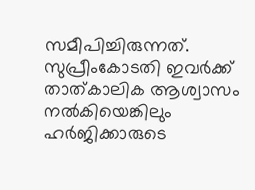സമീപിച്ചിരുന്നത്. സുപ്രീംകോടതി ഇവർക്ക് താത്കാലിക ആശ്വാസം നൽകിയെങ്കിലും ഹർജിക്കാരുടെ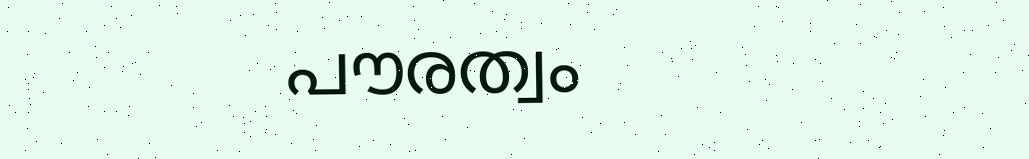പൗരത്വം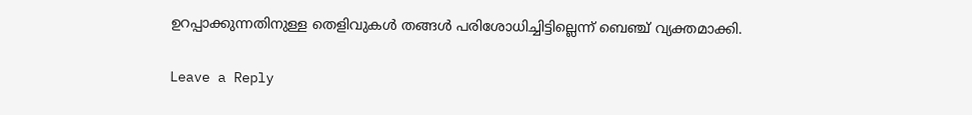ഉറപ്പാക്കുന്നതിനുള്ള തെളിവുകൾ തങ്ങൾ പരിശോധിച്ചിട്ടില്ലെന്ന് ബെഞ്ച് വ്യക്തമാക്കി.

Leave a Reply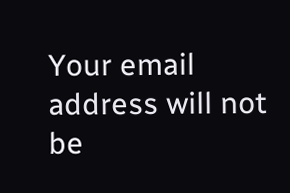Your email address will not be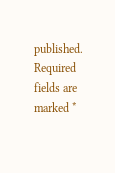published. Required fields are marked *